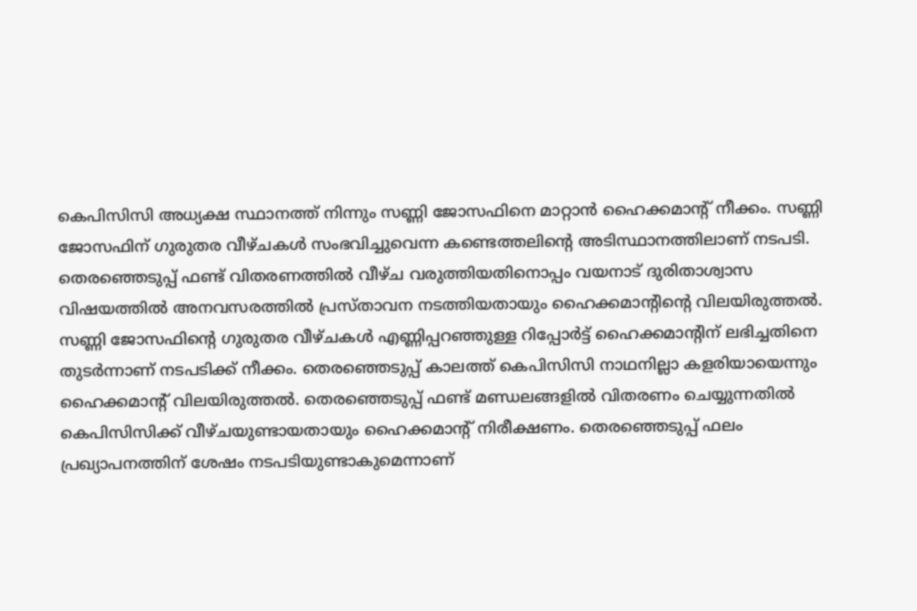കെപിസിസി അധ്യക്ഷ സ്ഥാനത്ത് നിന്നും സണ്ണി ജോസഫിനെ മാറ്റാൻ ഹൈക്കമാൻ്റ് നീക്കം. സണ്ണി ജോസഫിന് ഗുരുതര വീഴ്ചകൾ സംഭവിച്ചുവെന്ന കണ്ടെത്തലിൻ്റെ അടിസ്ഥാനത്തിലാണ് നടപടി. തെരഞ്ഞെടുപ്പ് ഫണ്ട് വിതരണത്തിൽ വീഴ്ച വരുത്തിയതിനൊപ്പം വയനാട് ദുരിതാശ്വാസ വിഷയത്തിൽ അനവസരത്തിൽ പ്രസ്താവന നടത്തിയതായും ഹൈക്കമാൻ്റിൻ്റെ വിലയിരുത്തൽ.
സണ്ണി ജോസഫിന്റെ ഗുരുതര വീഴ്ചകൾ എണ്ണിപ്പറഞ്ഞുള്ള റിപ്പോർട്ട് ഹൈക്കമാൻ്റിന് ലഭിച്ചതിനെ തുടർന്നാണ് നടപടിക്ക് നീക്കം. തെരഞ്ഞെടുപ്പ് കാലത്ത് കെപിസിസി നാഥനില്ലാ കളരിയായെന്നും ഹൈക്കമാൻ്റ് വിലയിരുത്തൽ. തെരഞ്ഞെടുപ്പ് ഫണ്ട് മണ്ഡലങ്ങളിൽ വിതരണം ചെയ്യുന്നതിൽ കെപിസിസിക്ക് വീഴ്ചയുണ്ടായതായും ഹൈക്കമാൻ്റ് നിരീക്ഷണം. തെരഞ്ഞെടുപ്പ് ഫലം പ്രഖ്യാപനത്തിന് ശേഷം നടപടിയുണ്ടാകുമെന്നാണ്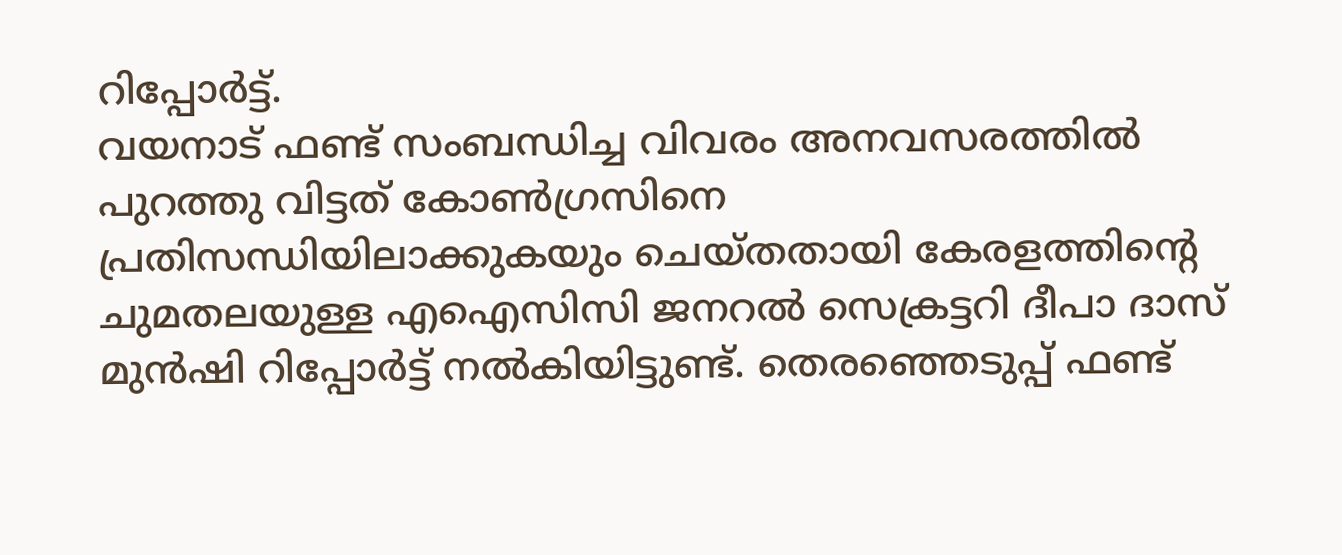റിപ്പോർട്ട്.
വയനാട് ഫണ്ട് സംബന്ധിച്ച വിവരം അനവസരത്തിൽ പുറത്തു വിട്ടത് കോൺഗ്രസിനെ പ്രതിസന്ധിയിലാക്കുകയും ചെയ്തതായി കേരളത്തിൻ്റെ ചുമതലയുള്ള എഐസിസി ജനറൽ സെക്രട്ടറി ദീപാ ദാസ് മുൻഷി റിപ്പോർട്ട് നൽകിയിട്ടുണ്ട്. തെരഞ്ഞെടുപ്പ് ഫണ്ട്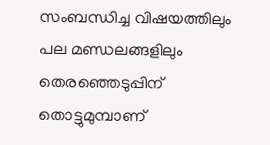സംബന്ധിച്ച വിഷയത്തിലും പല മണ്ഡലങ്ങളിലും തെരഞ്ഞെടുപ്പിന് തൊട്ടുമുമ്പാണ്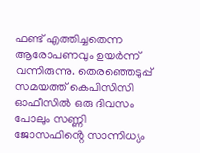ഫണ്ട് എത്തിച്ചതെന്ന ആരോപണവും ഉയർന്ന് വന്നിരുന്നു. തെരഞ്ഞെടുപ്പ് സമയത്ത് കെപിസിസി ഓഫീസിൽ ഒരു ദിവസം പോലും സണ്ണി ജോസഫിൻ്റെ സാന്നിധ്യം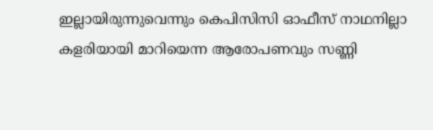ഇല്ലായിരുന്നുവെന്നും കെപിസിസി ഓഫീസ് നാഥനില്ലാ കളരിയായി മാറിയെന്ന ആരോപണവും സണ്ണി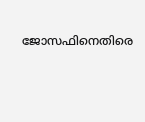ജോസഫിനെതിരെ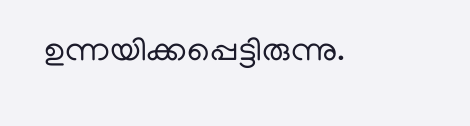ഉന്നയിക്കപ്പെട്ടിരുന്നു.